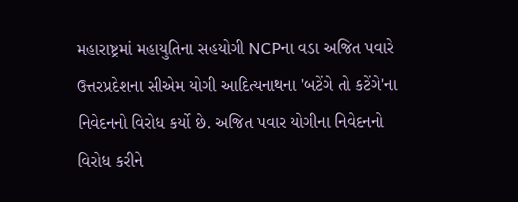મહારાષ્ટ્રમાં મહાયુતિના સહયોગી NCPના વડા અજિત પવારે ઉત્તરપ્રદેશના સીએમ યોગી આદિત્યનાથના 'બટેંગે તો કટેંગે'ના નિવેદનનો વિરોધ કર્યો છે. અજિત પવાર યોગીના નિવેદનનો વિરોધ કરીને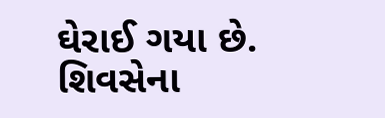ઘેરાઈ ગયા છે. શિવસેના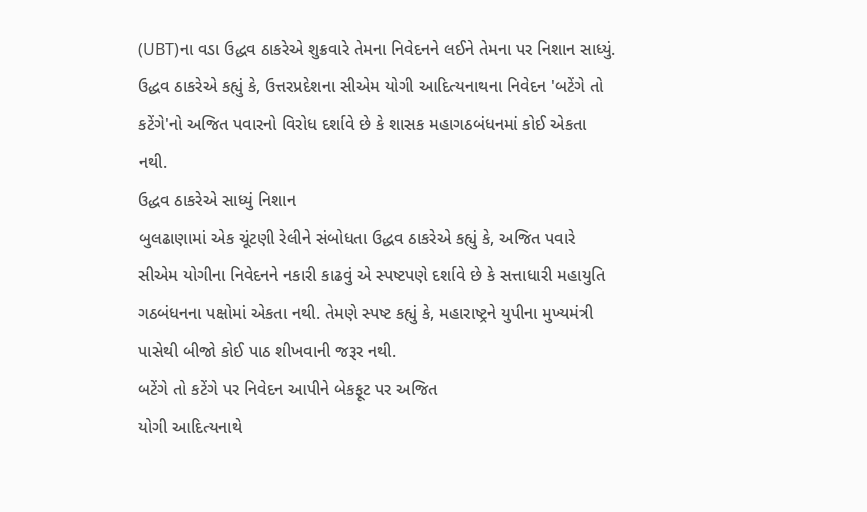(UBT)ના વડા ઉદ્ધવ ઠાકરેએ શુક્રવારે તેમના નિવેદનને લઈને તેમના પર નિશાન સાધ્યું.
ઉદ્ધવ ઠાકરેએ કહ્યું કે, ઉત્તરપ્રદેશના સીએમ યોગી આદિત્યનાથના નિવેદન 'બટેંગે તો કટેંગે'નો અજિત પવારનો વિરોધ દર્શાવે છે કે શાસક મહાગઠબંધનમાં કોઈ એકતા નથી.
ઉદ્ધવ ઠાકરેએ સાધ્યું નિશાન
બુલઢાણામાં એક ચૂંટણી રેલીને સંબોધતા ઉદ્ધવ ઠાકરેએ કહ્યું કે, અજિત પવારે સીએમ યોગીના નિવેદનને નકારી કાઢવું એ સ્પષ્ટપણે દર્શાવે છે કે સત્તાધારી મહાયુતિ ગઠબંધનના પક્ષોમાં એકતા નથી. તેમણે સ્પષ્ટ કહ્યું કે, મહારાષ્ટ્રને યુપીના મુખ્યમંત્રી પાસેથી બીજો કોઈ પાઠ શીખવાની જરૂર નથી.
બટેંગે તો કટેંગે પર નિવેદન આપીને બેકફૂટ પર અજિત
યોગી આદિત્યનાથે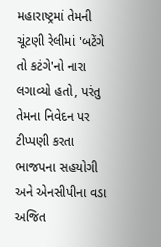મહારાષ્ટ્રમાં તેમની ચૂંટણી રેલીમાં 'બટેંગે તો કટંગે'નો નારા લગાવ્યો હતો, પરંતુ તેમના નિવેદન પર ટીપ્પણી કરતા ભાજપના સહયોગી અને એનસીપીના વડા અજિત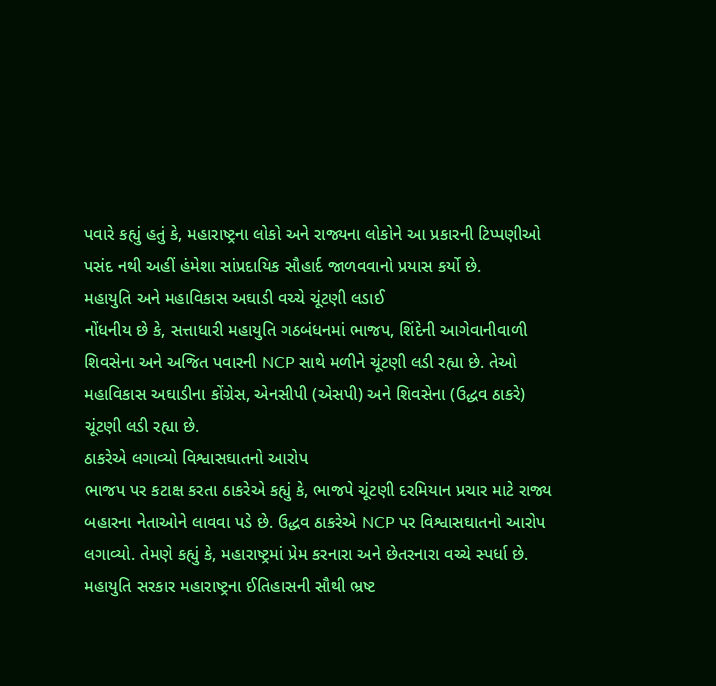પવારે કહ્યું હતું કે, મહારાષ્ટ્રના લોકો અને રાજ્યના લોકોને આ પ્રકારની ટિપ્પણીઓ પસંદ નથી અહીં હંમેશા સાંપ્રદાયિક સૌહાર્દ જાળવવાનો પ્રયાસ કર્યો છે.
મહાયુતિ અને મહાવિકાસ અઘાડી વચ્ચે ચૂંટણી લડાઈ
નોંધનીય છે કે, સત્તાધારી મહાયુતિ ગઠબંધનમાં ભાજપ, શિંદેની આગેવાનીવાળી શિવસેના અને અજિત પવારની NCP સાથે મળીને ચૂંટણી લડી રહ્યા છે. તેઓ મહાવિકાસ અઘાડીના કોંગ્રેસ, એનસીપી (એસપી) અને શિવસેના (ઉદ્ધવ ઠાકરે) ચૂંટણી લડી રહ્યા છે.
ઠાકરેએ લગાવ્યો વિશ્વાસઘાતનો આરોપ
ભાજપ પર કટાક્ષ કરતા ઠાકરેએ કહ્યું કે, ભાજપે ચૂંટણી દરમિયાન પ્રચાર માટે રાજ્ય બહારના નેતાઓને લાવવા પડે છે. ઉદ્ધવ ઠાકરેએ NCP પર વિશ્વાસઘાતનો આરોપ લગાવ્યો. તેમણે કહ્યું કે, મહારાષ્ટ્રમાં પ્રેમ કરનારા અને છેતરનારા વચ્ચે સ્પર્ધા છે. મહાયુતિ સરકાર મહારાષ્ટ્રના ઈતિહાસની સૌથી ભ્રષ્ટ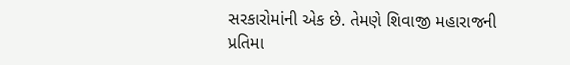સરકારોમાંની એક છે. તેમણે શિવાજી મહારાજની પ્રતિમા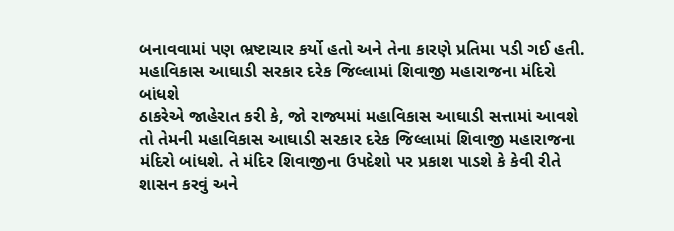બનાવવામાં પણ ભ્રષ્ટાચાર કર્યો હતો અને તેના કારણે પ્રતિમા પડી ગઈ હતી.
મહાવિકાસ આઘાડી સરકાર દરેક જિલ્લામાં શિવાજી મહારાજના મંદિરો બાંધશે
ઠાકરેએ જાહેરાત કરી કે, જો રાજ્યમાં મહાવિકાસ આઘાડી સત્તામાં આવશે તો તેમની મહાવિકાસ આઘાડી સરકાર દરેક જિલ્લામાં શિવાજી મહારાજના મંદિરો બાંધશે. તે મંદિર શિવાજીના ઉપદેશો પર પ્રકાશ પાડશે કે કેવી રીતે શાસન કરવું અને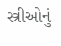સ્ત્રીઓનું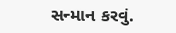સન્માન કરવું.